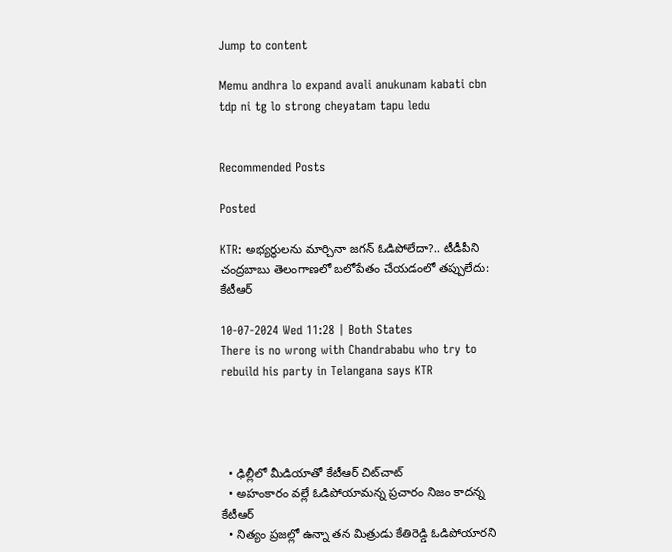Jump to content

Memu andhra lo expand avali anukunam kabati cbn tdp ni tg lo strong cheyatam tapu ledu


Recommended Posts

Posted

KTR: అభ్యర్థులను మార్చినా జగన్ ఓడిపోలేదా?.. టీడీపీని చంద్రబాబు తెలంగాణలో బలోపేతం చేయడంలో తప్పులేదు: కేటీఆర్

10-07-2024 Wed 11:28 | Both States
There is no wrong with Chandrababu who try to rebuild his party in Telangana says KTR




  • ఢిల్లీలో మీడియాతో కేటీఆర్ చిట్‌చాట్
  • అహంకారం వల్లే ఓడిపోయామన్న ప్రచారం నిజం కాదన్న కేటీఆర్
  • నిత్యం ప్రజల్లో ఉన్నా తన మిత్రుడు కేతిరెడ్డి ఓడిపోయారని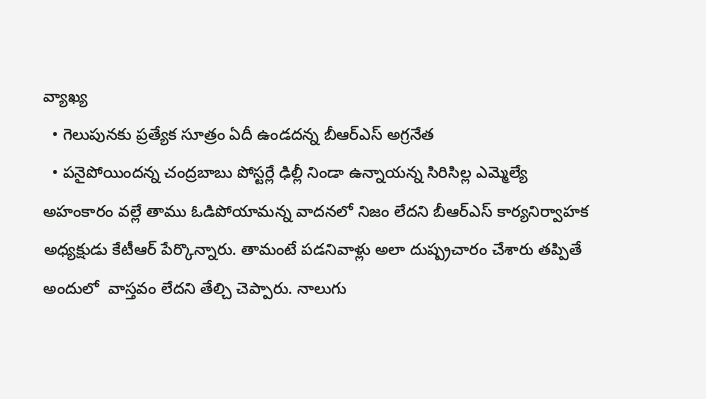వ్యాఖ్య
  • గెలుపునకు ప్రత్యేక సూత్రం ఏదీ ఉండదన్న బీఆర్ఎస్ అగ్రనేత
  • పనైపోయిందన్న చంద్రబాబు పోస్టర్లే ఢిల్లీ నిండా ఉన్నాయన్న సిరిసిల్ల ఎమ్మెల్యే
అహంకారం వల్లే తాము ఓడిపోయామన్న వాదనలో నిజం లేదని బీఆర్ఎస్ కార్యనిర్వాహక అధ్యక్షుడు కేటీఆర్ పేర్కొన్నారు. తామంటే పడనివాళ్లు అలా దుష్ప్రచారం చేశారు తప్పితే అందులో  వాస్తవం లేదని తేల్చి చెప్పారు. నాలుగు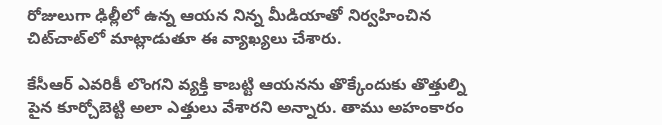రోజులుగా ఢిల్లీలో ఉన్న ఆయన నిన్న మీడియాతో నిర్వహించిన చిట్‌చాట్‌లో మాట్లాడుతూ ఈ వ్యాఖ్యలు చేశారు.

కేసీఆర్ ఎవరికీ లొంగని వ్యక్తి కాబట్టి ఆయనను తొక్కేందుకు తొత్తుల్ని పైన కూర్చోబెట్టి అలా ఎత్తులు వేశారని అన్నారు. తాము అహంకారం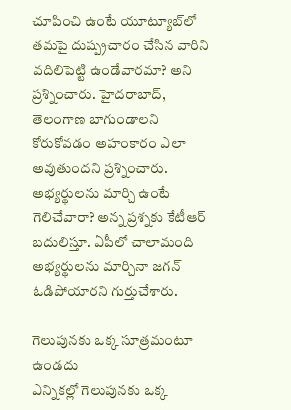చూపించి ఉంటే యూట్యూబ్‌లో తమపై దుష్ప్రచారం చేసిన వారిని వదిలిపెట్టి ఉండేవారమా? అని ప్రశ్నించారు. హైదరాబాద్, తెలంగాణ బాగుండాలని కోరుకోవడం అహంకారం ఎలా అవుతుందని ప్రశ్నించారు. అభ్యర్థులను మార్చి ఉంటే గెలిచేవారా? అన్న ప్రశ్నకు కేటీఆర్ బదులిస్తూ. ఏపీలో చాలామంది అభ్యర్థులను మార్చినా జగన్ ఓడిపోయారని గుర్తుచేశారు.

గెలుపునకు ఒక్క సూత్రమంటూ ఉండదు
ఎన్నికల్లో గెలుపునకు ఒక్క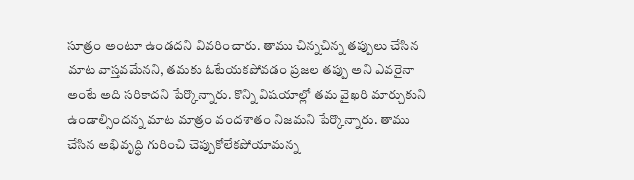సూత్రం అంటూ ఉండదని వివరించారు. తాము చిన్నచిన్న తప్పులు చేసిన మాట వాస్తవమేనని, తమకు ఓటేయకపోవడం ప్రజల తప్పు అని ఎవరైనా అంటే అది సరికాదని పేర్కొన్నారు. కొన్ని విషయాల్లో తమ వైఖరి మార్చుకుని ఉండాల్సిందన్న మాట మాత్రం వందశాతం నిజమని పేర్కొన్నారు. తాము చేసిన అభివృద్ధి గురించి చెప్పుకోలేకపోయామన్న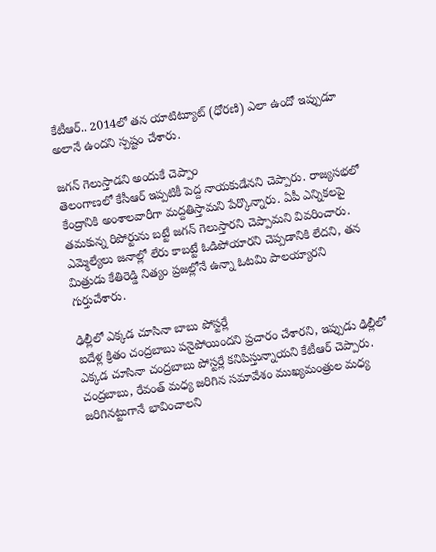కేటీఆర్.. 2014లో తన యాటిట్యూట్ (ధోరణి) ఎలా ఉందో ఇప్పుడూ అలానే ఉందని స్పష్టం చేశారు.

జగన్‌ గెలుస్తాడని అందుకే చెప్పాం
తెలంగాణలో కేసీఆర్ ఇప్పటికీ పెద్ద నాయకుడేనని చెప్పారు. రాజ్యసభలో కేంద్రానికి అంశాలవారీగా మద్దతిస్తామని పేర్కొన్నారు. ఏపీ ఎన్నికలపై తమకున్న రిపోర్టును బట్టే జగన్ గెలుస్తారని చెప్పామని వివరించారు. ఎమ్మెల్యేలు జనాల్లో లేరు కాబట్టే ఓడిపోయారని చెప్పడానికి లేదని, తన మిత్రుడు కేతిరెడ్డి నిత్యం ప్రజల్లోనే ఉన్నా ఓటమి పాలయ్యారని గుర్తుచేశారు.

ఢిల్లీలో ఎక్కడ చూసినా బాబు పోస్టర్లే
ఐదేళ్ల క్రితం చంద్రబాబు పనైపోయిందని ప్రచారం చేశారని, ఇప్పుడు ఢిల్లీలో ఎక్కడ చూసినా చంద్రబాబు పోస్టర్లే కనిపిస్తున్నాయని కేటీఆర్ చెప్పారు. చంద్రబాబు, రేవంత్ మధ్య జరిగిన సమావేశం ముఖ్యమంత్రుల మధ్య జరిగినట్టుగానే భావించాలని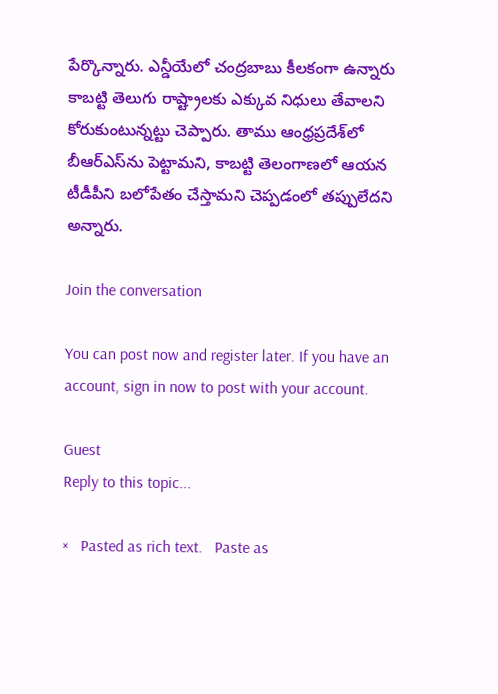పేర్కొన్నారు. ఎన్డీయేలో చంద్రబాబు కీలకంగా ఉన్నారు కాబట్టి తెలుగు రాష్ట్రాలకు ఎక్కువ నిధులు తేవాలని కోరుకుంటున్నట్టు చెప్పారు. తాము ఆంధ్రప్రదేశ్‌లో బీఆర్ఎస్‌ను పెట్టామని, కాబట్టి తెలంగాణలో ఆయన టీడీపీని బలోపేతం చేస్తామని చెప్పడంలో తప్పులేదని అన్నారు.

Join the conversation

You can post now and register later. If you have an account, sign in now to post with your account.

Guest
Reply to this topic...

×   Pasted as rich text.   Paste as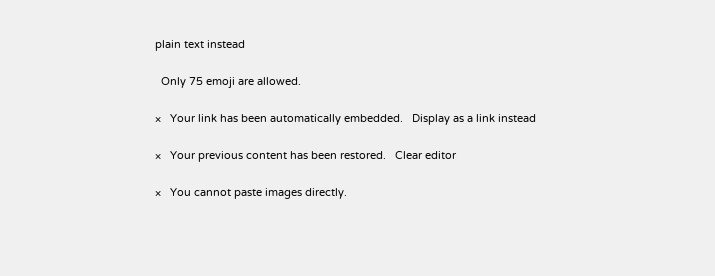plain text instead

  Only 75 emoji are allowed.

×   Your link has been automatically embedded.   Display as a link instead

×   Your previous content has been restored.   Clear editor

×   You cannot paste images directly.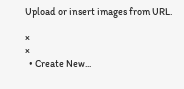Upload or insert images from URL.

×
×
  • Create New...